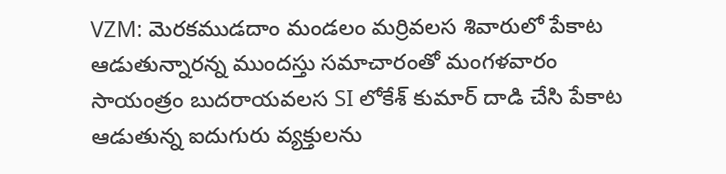VZM: మెరకముడదాం మండలం మర్రివలస శివారులో పేకాట ఆడుతున్నారన్న ముందస్తు సమాచారంతో మంగళవారం సాయంత్రం బుదరాయవలస SI లోకేశ్ కుమార్ దాడి చేసి పేకాట ఆడుతున్న ఐదుగురు వ్యక్తులను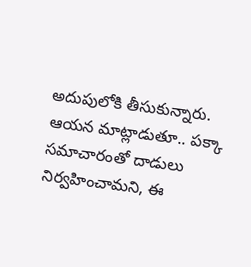అదుపులోకి తీసుకున్నారు. ఆయన మాట్లాడుతూ.. పక్కా సమాచారంతో దాడులు నిర్వహించామని, ఈ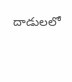దాడులలో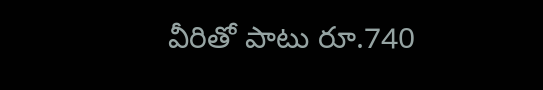వీరితో పాటు రూ.740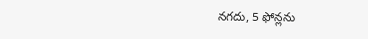నగదు, 5 ఫోన్లను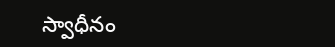స్వాధీనం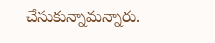చేసుకున్నామన్నారు.